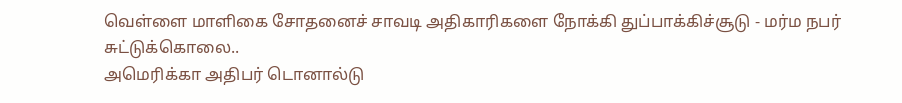வெள்ளை மாளிகை சோதனைச் சாவடி அதிகாரிகளை நோக்கி துப்பாக்கிச்சூடு - மர்ம நபர் சுட்டுக்கொலை..
அமெரிக்கா அதிபர் டொனால்டு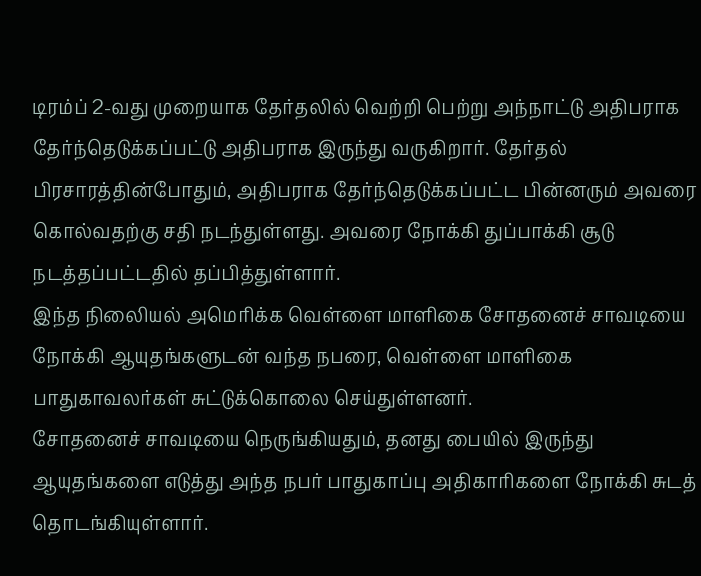டிரம்ப் 2-வது முறையாக தேர்தலில் வெற்றி பெற்று அந்நாட்டு அதிபராக தேர்ந்தெடுக்கப்பட்டு அதிபராக இருந்து வருகிறார். தேர்தல் பிரசாரத்தின்போதும், அதிபராக தேர்ந்தெடுக்கப்பட்ட பின்னரும் அவரை கொல்வதற்கு சதி நடந்துள்ளது. அவரை நோக்கி துப்பாக்கி சூடு நடத்தப்பட்டதில் தப்பித்துள்ளார்.
இந்த நிலைியல் அமெரிக்க வெள்ளை மாளிகை சோதனைச் சாவடியை நோக்கி ஆயுதங்களுடன் வந்த நபரை, வெள்ளை மாளிகை பாதுகாவலர்கள் சுட்டுக்கொலை செய்துள்ளனர்.
சோதனைச் சாவடியை நெருங்கியதும், தனது பையில் இருந்து ஆயுதங்களை எடுத்து அந்த நபர் பாதுகாப்பு அதிகாரிகளை நோக்கி சுடத் தொடங்கியுள்ளார்.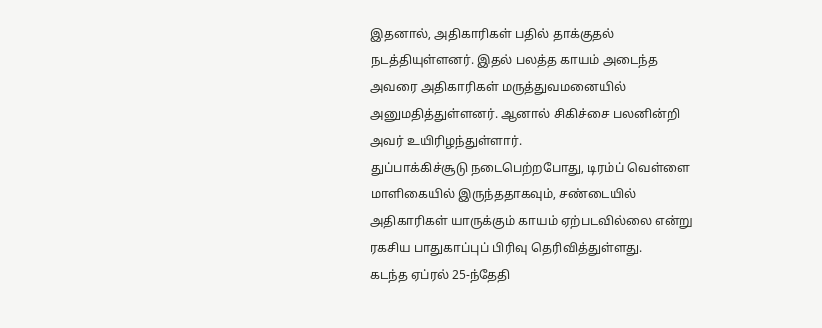இதனால், அதிகாரிகள் பதில் தாக்குதல் நடத்தியுள்ளனர். இதல் பலத்த காயம் அடைந்த அவரை அதிகாரிகள் மருத்துவமனையில் அனுமதித்துள்ளனர். ஆனால் சிகிச்சை பலனின்றி அவர் உயிரிழந்துள்ளார்.
துப்பாக்கிச்சூடு நடைபெற்றபோது, டிரம்ப் வெள்ளை மாளிகையில் இருந்ததாகவும், சண்டையில் அதிகாரிகள் யாருக்கும் காயம் ஏற்படவில்லை என்று ரகசிய பாதுகாப்புப் பிரிவு தெரிவித்துள்ளது.
கடந்த ஏப்ரல் 25-ந்தேதி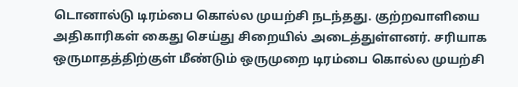டொனால்டு டிரம்பை கொல்ல முயற்சி நடந்தது. குற்றவாளியை அதிகாரிகள் கைது செய்து சிறையில் அடைத்துள்ளனர். சரியாக ஒருமாதத்திற்குள் மீண்டும் ஒருமுறை டிரம்பை கொல்ல முயற்சி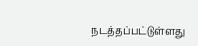நடத்தப்பட்டுள்ளது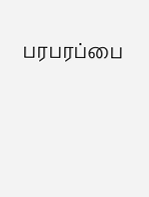பரபரப்பை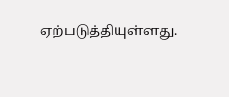ஏற்படுத்தியுள்ளது.